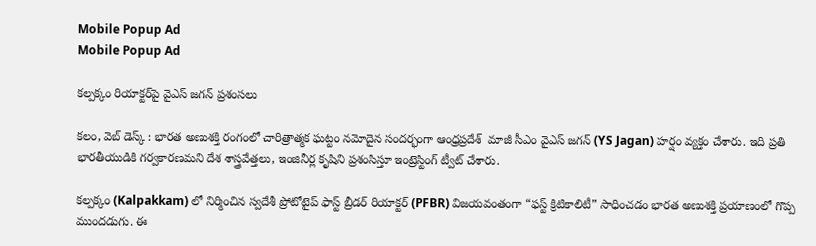Mobile Popup Ad
Mobile Popup Ad

కల్పక్కం రియాక్టర్‌పై వైఎస్ జగన్ ప్రశంసలు

కలం, వెబ్ డెస్క్ : భారత అణుశక్తి రంగంలో చారిత్రాత్మక ఘట్టం నమోదైన సందర్భంగా ఆంధ్రప్రదేశ్  మాజీ సీఎం వైఎస్ జగన్ (YS Jagan) హర్షం వ్యక్తం చేశారు. ఇది ప్రతి భారతీయుడికి గర్వకారణమని దేశ శాస్త్రవేత్తలు, ఇంజినీర్ల కృషిని ప్రశంసిస్తూ ఇంట్రెస్టింగ్ ట్వీట్ చేశారు.

కల్పక్కం (Kalpakkam) లో నిర్మించిన స్వదేశీ ప్రోటోటైప్ ఫాస్ట్ బ్రీడర్ రియాక్టర్ (PFBR) విజయవంతంగా “ఫస్ట్ క్రిటికాలిటీ” సాధించడం భారత అణుశక్తి ప్రయాణంలో గొప్ప ముందడుగు. ఈ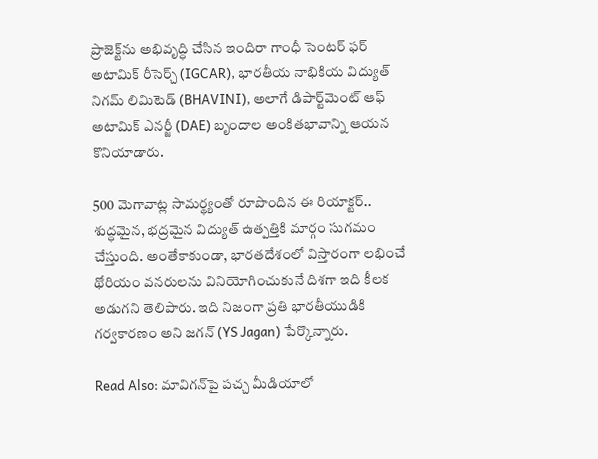ప్రాజెక్ట్‌ను అభివృద్ధి చేసిన ఇందిరా గాంధీ సెంటర్ ఫర్ అటామిక్ రీసెర్చ్ (IGCAR), భారతీయ నాభికియ విద్యుత్ నిగమ్ లిమిటెడ్ (BHAVINI), అలాగే డిపార్ట్‌మెంట్ ఆఫ్ అటామిక్ ఎనర్జీ (DAE) బృందాల అంకితభావాన్ని ఆయన కొనియాడారు.

500 మెగావాట్ల సామర్థ్యంతో రూపొందిన ఈ రియాక్టర్.. శుద్ధమైన, భద్రమైన విద్యుత్ ఉత్పత్తికి మార్గం సుగమం చేస్తుంది. అంతేకాకుండా, భారతదేశంలో విస్తారంగా లభించే థోరియం వనరులను వినియోగించుకునే దిశగా ఇది కీలక అడుగని తెలిపారు. ఇది నిజంగా ప్రతి భారతీయుడికి గర్వకారణం అని జగన్ (YS Jagan) పేర్కొన్నారు.

Read Also: మావిగన్‌పై పచ్చ మీడియాలో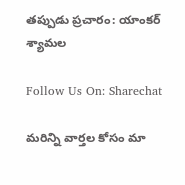తప్పుడు ప్రచారం: యాంకర్ శ్యామల

Follow Us On: Sharechat

మ‌రిన్ని వార్త‌ల కోసం మా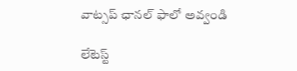వాట్స‌ప్ ఛాన‌ల్ ఫాలో అవ్వండి

లేటెస్ట్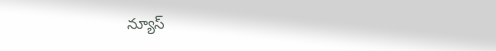న్యూస్‌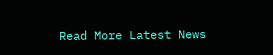Read More Latest News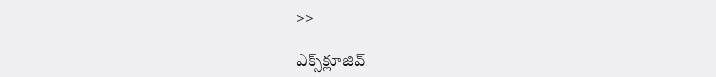>>

ఎక్స్‌క్లూజివ్‌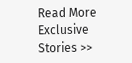Read More Exclusive Stories >>